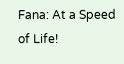Fana: At a Speed of Life!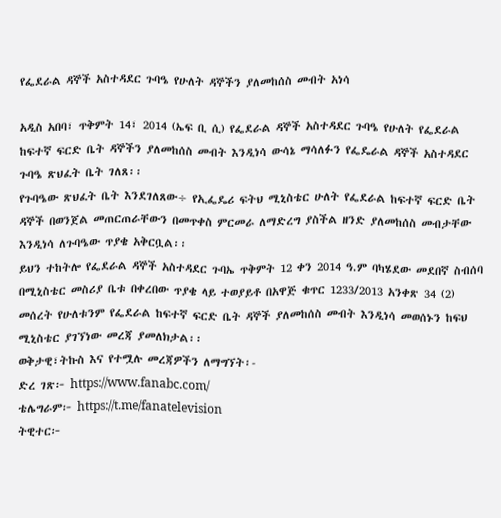የፌደራል ዳኞች አስተዳደር ጉባዔ የሁለት ዳኞችን ያለመከሰስ መብት አነሳ

አዲስ አበባ፣ ጥቅምት 14፣ 2014 (ኤፍ ቢ ሲ) የፌደራል ዳኞች አስተዳደር ጉባዔ የሁለት የፌደራል ከፍተኛ ፍርድ ቤት ዳኞችን ያለመከሰስ መብት እንዲነሳ ውሳኔ ማሳለፉን የፌዴራል ዳኞች አስተዳደር ጉባዔ ጽህፈት ቤት ገለጸ፡፡
የጉባዔው ጽህፈት ቤት እንደገለጸው÷ የኢፌዴሪ ፍትህ ሚኒስቴር ሁለት የፌደራል ከፍተኛ ፍርድ ቤት ዳኞች በወንጀል መጠርጠራቸውን በመጥቀስ ምርመራ ለማድረግ ያስችል ዘንድ ያለመከሰስ መብታቸው እንዲነሳ ለጉባዔው ጥያቄ አቅርቧል፡፡
ይህን ተከትሎ የፌደራል ዳኞች አስተዳደር ጉባኤ ጥቅምት 12 ቀን 2014 ዓ.ም ባካሄደው መደበኛ ስብሰባ በሚኒስቴር መስሪያ ቤቱ በቀረበው ጥያቄ ላይ ተወያይቶ በአዋጅ ቁጥር 1233/2013 አንቀጽ 34 (2) መሰረት የሁለቱንም የፌደራል ከፍተኛ ፍርድ ቤት ዳኞች ያለመከሰስ መብት እንዲነሳ መወሰኑን ከፍህ ሚኒስቴር ያገኘነው መረጃ ያመለክታል፡፡
ወቅታዊ፣ትኩስ እና የተሟሉ መረጃዎችን ለማግኘት፡-
ድረ ገጽ፦ https://www.fanabc.com/
ቴሌግራም፦ https://t.me/fanatelevision
ትዊተር፦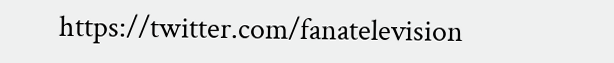https://twitter.com/fanatelevision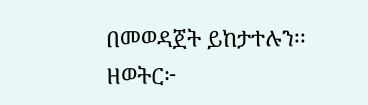በመወዳጀት ይከታተሉን፡፡
ዘወትር፦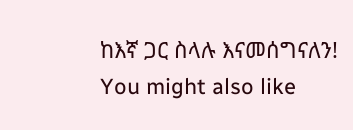ከእኛ ጋር ስላሉ እናመሰግናለን!
You might also like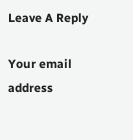Leave A Reply

Your email address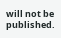will not be published.